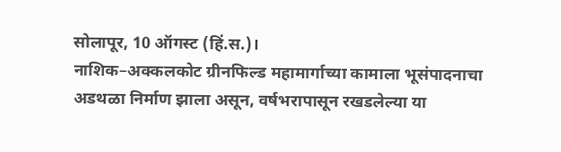सोलापूर, 10 ऑगस्ट (हिं.स.)।
नाशिक–अक्कलकोट ग्रीनफिल्ड महामार्गाच्या कामाला भूसंपादनाचा अडथळा निर्माण झाला असून, वर्षभरापासून रखडलेल्या या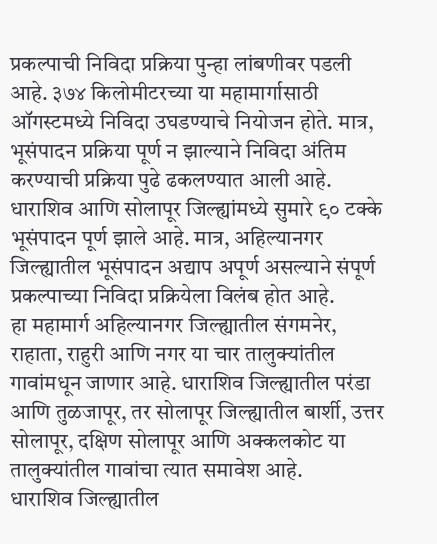प्रकल्पाची निविदा प्रक्रिया पुन्हा लांबणीवर पडली आहे. ३७४ किलोमीटरच्या या महामार्गासाठी ऑगस्टमध्ये निविदा उघडण्याचे नियोजन होते. मात्र, भूसंपादन प्रक्रिया पूर्ण न झाल्याने निविदा अंतिम करण्याची प्रक्रिया पुढे ढकलण्यात आली आहे.
धाराशिव आणि सोलापूर जिल्ह्यांमध्ये सुमारे ९० टक्के भूसंपादन पूर्ण झाले आहे. मात्र, अहिल्यानगर जिल्ह्यातील भूसंपादन अद्याप अपूर्ण असल्याने संपूर्ण प्रकल्पाच्या निविदा प्रक्रियेला विलंब होत आहे.
हा महामार्ग अहिल्यानगर जिल्ह्यातील संगमनेर, राहाता, राहुरी आणि नगर या चार तालुक्यांतील गावांमधून जाणार आहे. धाराशिव जिल्ह्यातील परंडा आणि तुळजापूर, तर सोलापूर जिल्ह्यातील बार्शी, उत्तर सोलापूर, दक्षिण सोलापूर आणि अक्कलकोट या तालुक्यांतील गावांचा त्यात समावेश आहे.
धाराशिव जिल्ह्यातील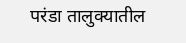परंडा तालुक्यातील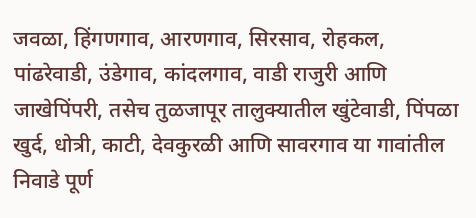जवळा, हिंगणगाव, आरणगाव, सिरसाव, रोहकल, पांढरेवाडी, उंडेगाव, कांदलगाव, वाडी राजुरी आणि जाखेपिंपरी, तसेच तुळजापूर तालुक्यातील खुंटेवाडी, पिंपळा खुर्द, धोत्री, काटी, देवकुरळी आणि सावरगाव या गावांतील निवाडे पूर्ण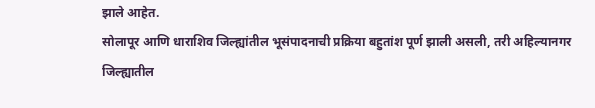झाले आहेत.
सोलापूर आणि धाराशिव जिल्ह्यांतील भूसंपादनाची प्रक्रिया बहुतांश पूर्ण झाली असली, तरी अहिल्यानगर जिल्ह्यातील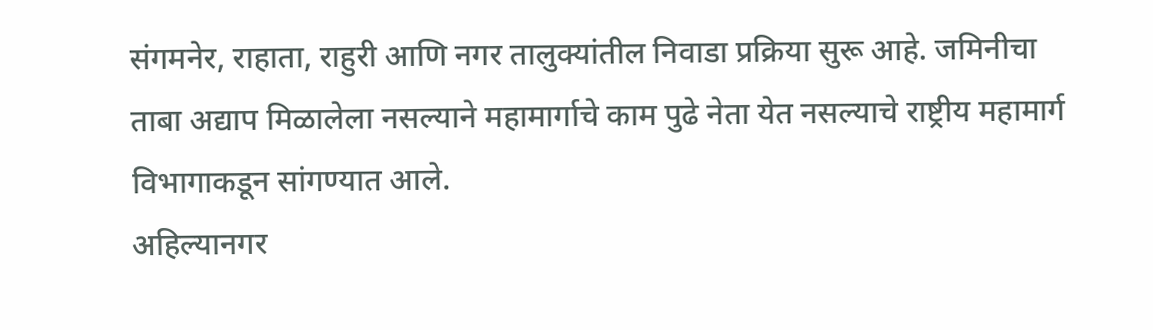संगमनेर, राहाता, राहुरी आणि नगर तालुक्यांतील निवाडा प्रक्रिया सुरू आहे. जमिनीचा ताबा अद्याप मिळालेला नसल्याने महामार्गाचे काम पुढे नेता येत नसल्याचे राष्ट्रीय महामार्ग विभागाकडून सांगण्यात आले.
अहिल्यानगर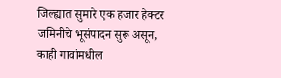जिल्ह्यात सुमारे एक हजार हेक्टर जमिनीचे भूसंपादन सुरू असून, काही गावांमधील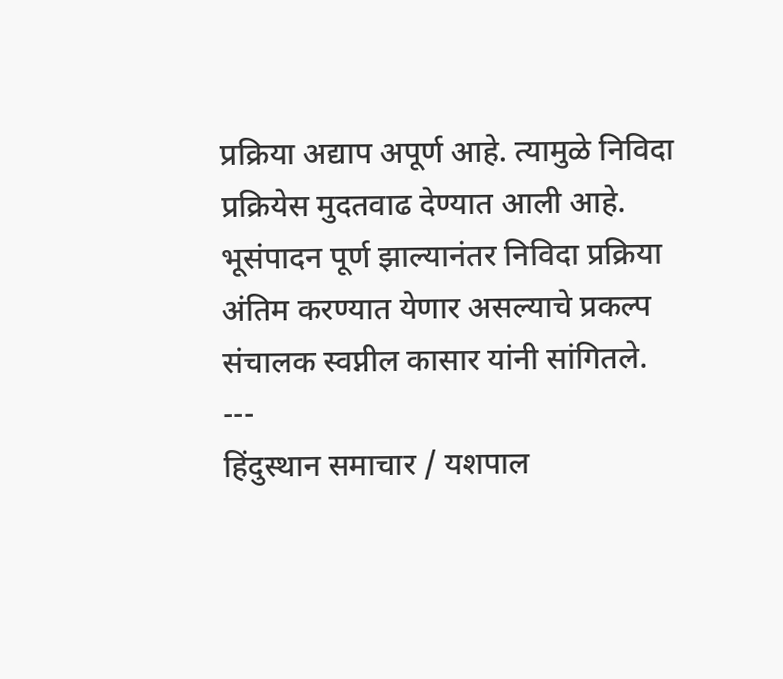प्रक्रिया अद्याप अपूर्ण आहे. त्यामुळे निविदा प्रक्रियेस मुदतवाढ देण्यात आली आहे. भूसंपादन पूर्ण झाल्यानंतर निविदा प्रक्रिया अंतिम करण्यात येणार असल्याचे प्रकल्प संचालक स्वप्नील कासार यांनी सांगितले.
---
हिंदुस्थान समाचार / यशपाल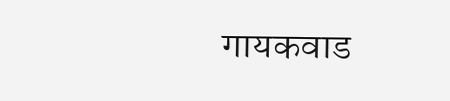गायकवाड